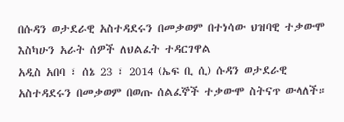በሱዳን ወታደራዊ አስተዳደሩን በመቃወም በተነሳው ህዝባዊ ተቃውሞ እስካሁን አራት ሰዎች ለህልፈት ተዳርገዋል
አዲስ አበባ ፣ ሰኔ 23 ፣ 2014 (ኤፍ ቢ ሲ) ሱዳን ወታደራዊ አስተዳደሩን በመቃወም በወጡ ሰልፈኞች ተቃውሞ ስትናጥ ውላለች።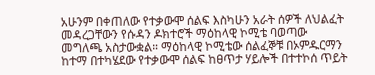አሁንም በቀጠለው የተቃውሞ ሰልፍ እስካሁን አራት ሰዎች ለህልፈት መዳረጋቸውን የሱዳን ዶክተሮች ማዕከላዊ ኮሚቴ ባወጣው መግለጫ አስታውቋል። ማዕከላዊ ኮሚቴው ሰልፈኞቹ በኦምዱርማን ከተማ በተካሄደው የተቃውሞ ሰልፍ ከፀጥታ ሃይሎች በተተኮሰ ጥይት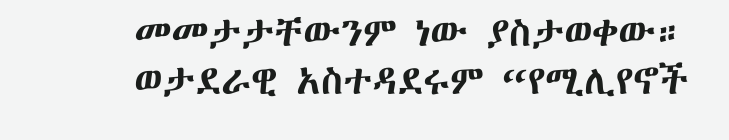መመታታቸውንም ነው ያስታወቀው። ወታደራዊ አስተዳደሩም “የሚሊየኖች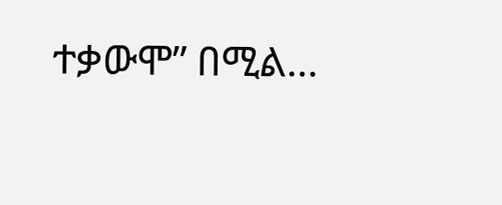ተቃውሞ” በሚል…